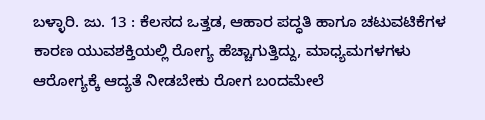ಬಳ್ಳಾರಿ. ಜು. 13 : ಕೆಲಸದ ಒತ್ತಡ, ಆಹಾರ ಪದ್ಧತಿ ಹಾಗೂ ಚಟುವಟಿಕೆಗಳ ಕಾರಣ ಯುವಶಕ್ತಿಯಲ್ಲಿ ರೋಗ್ಯ ಹೆಚ್ಚಾಗುತ್ತಿದ್ದು, ಮಾಧ್ಯಮಗಳಗಳು ಆರೋಗ್ಯಕ್ಕೆ ಆದ್ಯತೆ ನೀಡಬೇಕು ರೋಗ ಬಂದಮೇಲೆ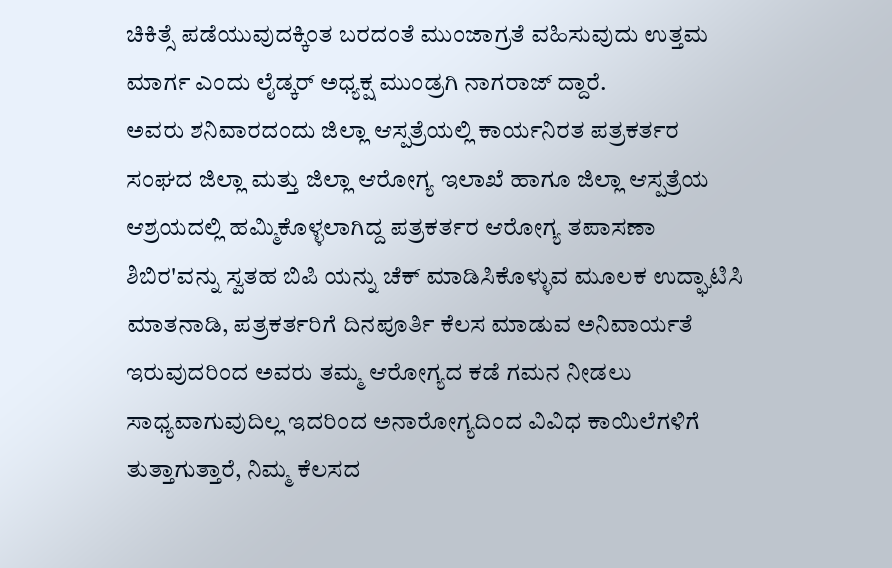ಚಿಕಿತ್ಸೆ ಪಡೆಯುವುದಕ್ಕಿಂತ ಬರದಂತೆ ಮುಂಜಾಗ್ರತೆ ವಹಿಸುವುದು ಉತ್ತಮ ಮಾರ್ಗ ಎಂದು ಲೈಡ್ಕರ್ ಅಧ್ಯಕ್ಷ ಮುಂಡ್ರಗಿ ನಾಗರಾಜ್ ದ್ದಾರೆ.
ಅವರು ಶನಿವಾರದಂದು ಜಿಲ್ಲಾ ಆಸ್ಪತ್ರೆಯಲ್ಲಿ ಕಾರ್ಯನಿರತ ಪತ್ರಕರ್ತರ ಸಂಘದ ಜಿಲ್ಲಾ ಮತ್ತು ಜಿಲ್ಲಾ ಆರೋಗ್ಯ ಇಲಾಖೆ ಹಾಗೂ ಜಿಲ್ಲಾ ಆಸ್ಪತ್ರೆಯ ಆಶ್ರಯದಲ್ಲಿ ಹಮ್ಮಿಕೊಳ್ಳಲಾಗಿದ್ದ ಪತ್ರಕರ್ತರ ಆರೋಗ್ಯ ತಪಾಸಣಾ ಶಿಬಿರ'ವನ್ನು ಸ್ವತಹ ಬಿಪಿ ಯನ್ನು ಚೆಕ್ ಮಾಡಿಸಿಕೊಳ್ಳುವ ಮೂಲಕ ಉದ್ಘಾಟಿಸಿ ಮಾತನಾಡಿ, ಪತ್ರಕರ್ತರಿಗೆ ದಿನಪೂರ್ತಿ ಕೆಲಸ ಮಾಡುವ ಅನಿವಾರ್ಯತೆ ಇರುವುದರಿಂದ ಅವರು ತಮ್ಮ ಆರೋಗ್ಯದ ಕಡೆ ಗಮನ ನೀಡಲು ಸಾಧ್ಯವಾಗುವುದಿಲ್ಲ ಇದರಿಂದ ಅನಾರೋಗ್ಯದಿಂದ ವಿವಿಧ ಕಾಯಿಲೆಗಳಿಗೆ ತುತ್ತಾಗುತ್ತಾರೆ, ನಿಮ್ಮ ಕೆಲಸದ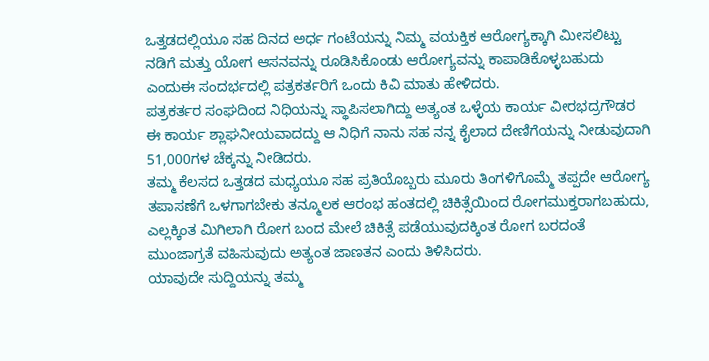ಒತ್ತಡದಲ್ಲಿಯೂ ಸಹ ದಿನದ ಅರ್ಧ ಗಂಟೆಯನ್ನು ನಿಮ್ಮ ವಯಕ್ತಿಕ ಆರೋಗ್ಯಕ್ಕಾಗಿ ಮೀಸಲಿಟ್ಟು ನಡಿಗೆ ಮತ್ತು ಯೋಗ ಆಸನವನ್ನು ರೂಡಿಸಿಕೊಂಡು ಆರೋಗ್ಯವನ್ನು ಕಾಪಾಡಿಕೊಳ್ಳಬಹುದು ಎಂದುಈ ಸಂದರ್ಭದಲ್ಲಿ ಪತ್ರಕರ್ತರಿಗೆ ಒಂದು ಕಿವಿ ಮಾತು ಹೇಳಿದರು.
ಪತ್ರಕರ್ತರ ಸಂಘದಿಂದ ನಿಧಿಯನ್ನು ಸ್ಥಾಪಿಸಲಾಗಿದ್ದು ಅತ್ಯಂತ ಒಳ್ಳೆಯ ಕಾರ್ಯ ವೀರಭದ್ರಗೌಡರ ಈ ಕಾರ್ಯ ಶ್ಲಾಘನೀಯವಾದದ್ದು ಆ ನಿಧಿಗೆ ನಾನು ಸಹ ನನ್ನ ಕೈಲಾದ ದೇಣಿಗೆಯನ್ನು ನೀಡುವುದಾಗಿ 51,000ಗಳ ಚೆಕ್ಕನ್ನು ನೀಡಿದರು.
ತಮ್ಮ ಕೆಲಸದ ಒತ್ತಡದ ಮಧ್ಯಯೂ ಸಹ ಪ್ರತಿಯೊಬ್ಬರು ಮೂರು ತಿಂಗಳಿಗೊಮ್ಮೆ ತಪ್ಪದೇ ಆರೋಗ್ಯ ತಪಾಸಣೆಗೆ ಒಳಗಾಗಬೇಕು ತನ್ಮೂಲಕ ಆರಂಭ ಹಂತದಲ್ಲಿ ಚಿಕಿತ್ಸೆಯಿಂದ ರೋಗಮುಕ್ತರಾಗಬಹುದು, ಎಲ್ಲಕ್ಕಿಂತ ಮಿಗಿಲಾಗಿ ರೋಗ ಬಂದ ಮೇಲೆ ಚಿಕಿತ್ಸೆ ಪಡೆಯುವುದಕ್ಕಿಂತ ರೋಗ ಬರದಂತೆ ಮುಂಜಾಗ್ರತೆ ವಹಿಸುವುದು ಅತ್ಯಂತ ಜಾಣತನ ಎಂದು ತಿಳಿಸಿದರು.
ಯಾವುದೇ ಸುದ್ದಿಯನ್ನು ತಮ್ಮ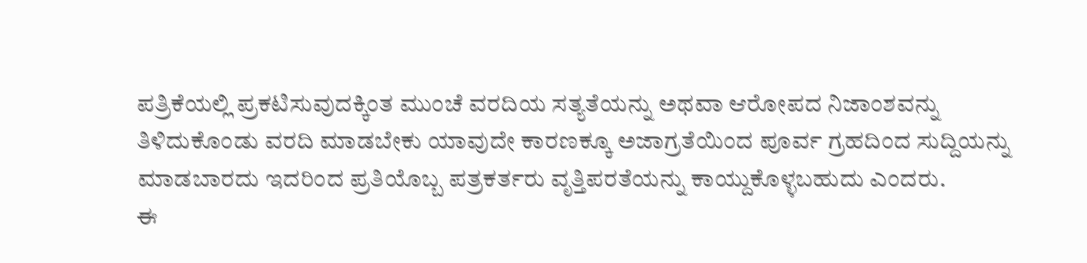ಪತ್ರಿಕೆಯಲ್ಲಿ ಪ್ರಕಟಿಸುವುದಕ್ಕಿಂತ ಮುಂಚೆ ವರದಿಯ ಸತ್ಯತೆಯನ್ನು ಅಥವಾ ಆರೋಪದ ನಿಜಾಂಶವನ್ನು ತಿಳಿದುಕೊಂಡು ವರದಿ ಮಾಡಬೇಕು ಯಾವುದೇ ಕಾರಣಕ್ಕೂ ಅಜಾಗ್ರತೆಯಿಂದ ಪೂರ್ವ ಗ್ರಹದಿಂದ ಸುದ್ದಿಯನ್ನು ಮಾಡಬಾರದು ಇದರಿಂದ ಪ್ರತಿಯೊಬ್ಬ ಪತ್ರಕರ್ತರು ವೃತ್ತಿಪರತೆಯನ್ನು ಕಾಯ್ದುಕೊಳ್ಳಬಹುದು ಎಂದರು.
ಈ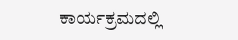ಕಾರ್ಯಕ್ರಮದಲ್ಲಿ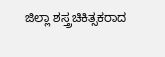ಜಿಲ್ಲಾ ಶಸ್ತ್ರಚಿಕಿತ್ಸಕರಾದ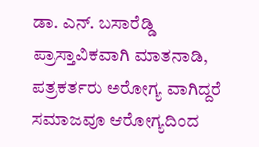ಡಾ. ಎನ್. ಬಸಾರೆಡ್ಡಿ ಪ್ರಾಸ್ತಾವಿಕವಾಗಿ ಮಾತನಾಡಿ, ಪತ್ರಕರ್ತರು ಅರೋಗ್ಯ ವಾಗಿದ್ದರೆ ಸಮಾಜವೂ ಆರೋಗ್ಯದಿಂದ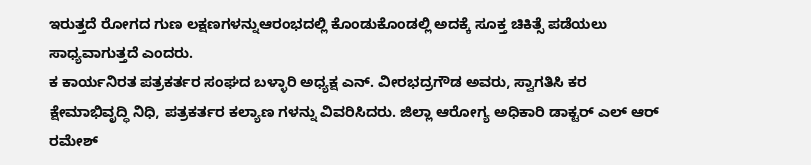ಇರುತ್ತದೆ ರೋಗದ ಗುಣ ಲಕ್ಷಣಗಳನ್ನುಆರಂಭದಲ್ಲಿ ಕೊಂಡುಕೊಂಡಲ್ಲಿ ಅದಕ್ಕೆ ಸೂಕ್ತ ಚಿಕಿತ್ಸೆ ಪಡೆಯಲು ಸಾಧ್ಯವಾಗುತ್ತದೆ ಎಂದರು.
ಕ ಕಾರ್ಯನಿರತ ಪತ್ರಕರ್ತರ ಸಂಘದ ಬಳ್ಳಾರಿ ಅಧ್ಯಕ್ಷ ಎನ್. ವೀರಭದ್ರಗೌಡ ಅವರು, ಸ್ವಾಗತಿಸಿ ಕರ ಕ್ಷೇಮಾಭಿವೃದ್ಧಿ ನಿಧಿ, ಪತ್ರಕರ್ತರ ಕಲ್ಯಾಣ ಗಳನ್ನು ವಿವರಿಸಿದರು. ಜಿಲ್ಲಾ ಆರೋಗ್ಯ ಅಧಿಕಾರಿ ಡಾಕ್ಟರ್ ಎಲ್ ಆರ್ ರಮೇಶ್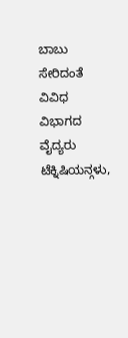ಬಾಬು ಸೇರಿದಂತೆ ವಿವಿಧ ವಿಭಾಗದ ವೈದ್ಯರು ಟೆಕ್ನಿಷಿಯನ್ಗಳು,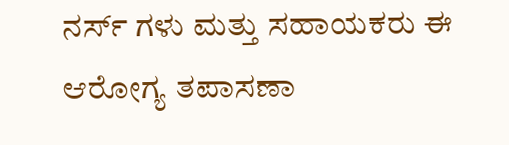ನರ್ಸ್ ಗಳು ಮತ್ತು ಸಹಾಯಕರು ಈ ಆರೋಗ್ಯ ತಪಾಸಣಾ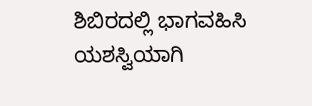ಶಿಬಿರದಲ್ಲಿ ಭಾಗವಹಿಸಿ ಯಶಸ್ವಿಯಾಗಿ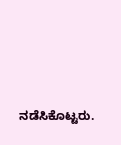ನಡೆಸಿಕೊಟ್ಟರು.